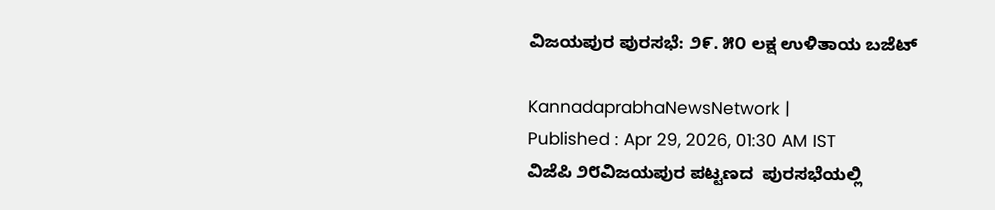ವಿಜಯಪುರ ಪುರಸಭೆ: ೨೯. ೫೦ ಲಕ್ಷ ಉಳಿತಾಯ ಬಜೆಟ್

KannadaprabhaNewsNetwork |
Published : Apr 29, 2026, 01:30 AM IST
ವಿಜೆಪಿ ೨೮ವಿಜಯಪುರ ಪಟ್ಟಣದ  ಪುರಸಭೆಯಲ್ಲಿ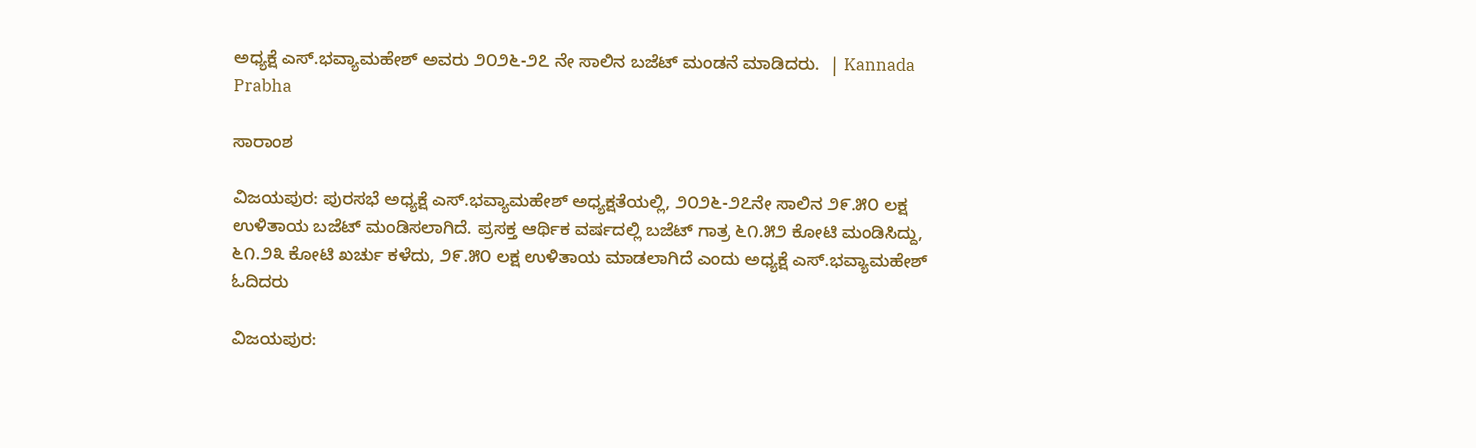ಅಧ್ಯಕ್ಷೆ ಎಸ್.ಭವ್ಯಾಮಹೇಶ್ ಅವರು ೨೦೨೬-೨೭ ನೇ ಸಾಲಿನ ಬಜೆಟ್ ಮಂಡನೆ ಮಾಡಿದರು.  | Kannada Prabha

ಸಾರಾಂಶ

ವಿಜಯಪುರ: ಪುರಸಭೆ ಅಧ್ಯಕ್ಷೆ ಎಸ್.ಭವ್ಯಾಮಹೇಶ್ ಅಧ್ಯಕ್ಷತೆಯಲ್ಲಿ, ೨೦೨೬-೨೭ನೇ ಸಾಲಿನ ೨೯.೫೦ ಲಕ್ಷ ಉಳಿತಾಯ ಬಜೆಟ್ ಮಂಡಿಸಲಾಗಿದೆ. ಪ್ರಸಕ್ತ ಆರ್ಥಿಕ ವರ್ಷದಲ್ಲಿ ಬಜೆಟ್‌ ಗಾತ್ರ ೬೧.೫೨ ಕೋಟಿ ಮಂಡಿಸಿದ್ದು, ೬೧.೨೩ ಕೋಟಿ ಖರ್ಚು ಕಳೆದು, ೨೯.೫೦ ಲಕ್ಷ ಉಳಿತಾಯ ಮಾಡಲಾಗಿದೆ ಎಂದು ಅಧ್ಯಕ್ಷೆ ಎಸ್.ಭವ್ಯಾಮಹೇಶ್ ಓದಿದರು

ವಿಜಯಪುರ: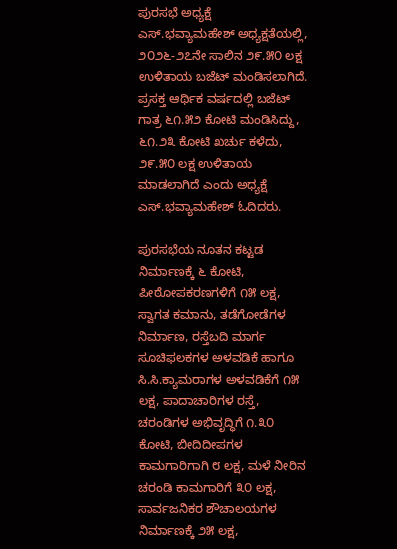ಪುರಸಭೆ ಅಧ್ಯಕ್ಷೆ ಎಸ್.ಭವ್ಯಾಮಹೇಶ್ ಅಧ್ಯಕ್ಷತೆಯಲ್ಲಿ, ೨೦೨೬-೨೭ನೇ ಸಾಲಿನ ೨೯.೫೦ ಲಕ್ಷ ಉಳಿತಾಯ ಬಜೆಟ್ ಮಂಡಿಸಲಾಗಿದೆ. ಪ್ರಸಕ್ತ ಆರ್ಥಿಕ ವರ್ಷದಲ್ಲಿ ಬಜೆಟ್‌ ಗಾತ್ರ ೬೧.೫೨ ಕೋಟಿ ಮಂಡಿಸಿದ್ದು, ೬೧.೨೩ ಕೋಟಿ ಖರ್ಚು ಕಳೆದು, ೨೯.೫೦ ಲಕ್ಷ ಉಳಿತಾಯ ಮಾಡಲಾಗಿದೆ ಎಂದು ಅಧ್ಯಕ್ಷೆ ಎಸ್.ಭವ್ಯಾಮಹೇಶ್ ಓದಿದರು.

ಪುರಸಭೆಯ ನೂತನ ಕಟ್ಟಡ ನಿರ್ಮಾಣಕ್ಕೆ ೬ ಕೋಟಿ, ಪೀಠೋಪಕರಣಗಳಿಗೆ ೧೫ ಲಕ್ಷ, ಸ್ವಾಗತ ಕಮಾನು, ತಡೆಗೋಡೆಗಳ ನಿರ್ಮಾಣ, ರಸ್ತೆಬದಿ ಮಾರ್ಗ ಸೂಚಿಫಲಕಗಳ ಅಳವಡಿಕೆ ಹಾಗೂ ಸಿ.ಸಿ.ಕ್ಯಾಮರಾಗಳ ಅಳವಡಿಕೆಗೆ ೧೫ ಲಕ್ಷ, ಪಾದಾಚಾರಿಗಳ ರಸ್ತೆ, ಚರಂಡಿಗಳ ಅಭಿವೃದ್ಧಿಗೆ ೧.೩೦ ಕೋಟಿ, ಬೀದಿದೀಪಗಳ ಕಾಮಗಾರಿಗಾಗಿ ೮ ಲಕ್ಷ, ಮಳೆ ನೀರಿನ ಚರಂಡಿ ಕಾಮಗಾರಿಗೆ ೩೦ ಲಕ್ಷ, ಸಾರ್ವಜನಿಕರ ಶೌಚಾಲಯಗಳ ನಿರ್ಮಾಣಕ್ಕೆ ೨೫ ಲಕ್ಷ,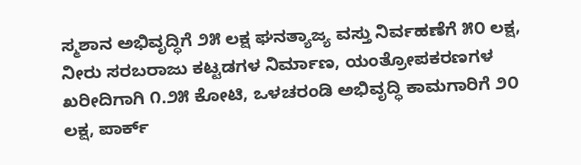ಸ್ಮಶಾನ ಅಭಿವೃದ್ಧಿಗೆ ೨೫ ಲಕ್ಷ ಘನತ್ಯಾಜ್ಯ ವಸ್ತು ನಿರ್ವಹಣೆಗೆ ೫೦ ಲಕ್ಷ, ನೀರು ಸರಬರಾಜು ಕಟ್ಟಡಗಳ ನಿರ್ಮಾಣ, ಯಂತ್ರೋಪಕರಣಗಳ ಖರೀದಿಗಾಗಿ ೧.೨೫ ಕೋಟಿ, ಒಳಚರಂಡಿ ಅಭಿವೃದ್ಧಿ ಕಾಮಗಾರಿಗೆ ೨೦ ಲಕ್ಷ, ಪಾರ್ಕ್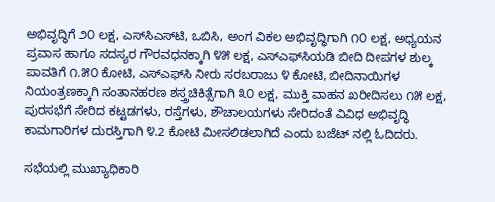ಅಭಿವೃದ್ಧಿಗೆ ೨೦ ಲಕ್ಷ, ಎಸ್‌ಸಿಎಸ್‌ಟಿ, ಒಬಿಸಿ, ಅಂಗ ವಿಕಲ ಅಭಿವೃದ್ಧಿಗಾಗಿ ೧೦ ಲಕ್ಷ, ಅಧ್ಯಯನ ಪ್ರವಾಸ ಹಾಗೂ ಸದಸ್ಯರ ಗೌರವಧನಕ್ಕಾಗಿ ೪೫ ಲಕ್ಷ, ಎಸ್‌ಎಫ್‌ಸಿಯಡಿ ಬೀದಿ ದೀಪಗಳ ಶುಲ್ಕ ಪಾವತಿಗೆ ೧.೫೦ ಕೋಟಿ, ಎಸ್‌ಎಫ್‌ಸಿ ನೀರು ಸರಬರಾಜು ೪ ಕೋಟಿ, ಬೀದಿನಾಯಿಗಳ ನಿಯಂತ್ರಣಕ್ಕಾಗಿ ಸಂತಾನಹರಣ ಶಸ್ತ್ರಚಿಕಿತ್ಸೆಗಾಗಿ ೩೦ ಲಕ್ಷ, ಮುಕ್ತಿ ವಾಹನ ಖರೀದಿಸಲು ೧೫ ಲಕ್ಷ, ಪುರಸಭೆಗೆ ಸೇರಿದ ಕಟ್ಟಡಗಳು, ರಸ್ತೆಗಳು, ಶೌಚಾಲಯಗಳು ಸೇರಿದಂತೆ ವಿವಿಧ ಅಭಿವೃದ್ಧಿ ಕಾಮಗಾರಿಗಳ ದುರಸ್ತಿಗಾಗಿ ೪.2 ಕೋಟಿ ಮೀಸಲಿಡಲಾಗಿದೆ ಎಂದು ಬಜೆಟ್ ನಲ್ಲಿ ಓದಿದರು.

ಸಭೆಯಲ್ಲಿ ಮುಖ್ಯಾಧಿಕಾರಿ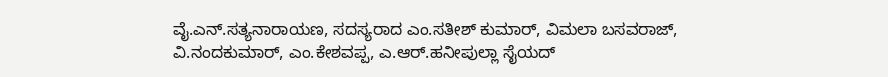ವೈ.ಎನ್.ಸತ್ಯನಾರಾಯಣ, ಸದಸ್ಯರಾದ ಎಂ.ಸತೀಶ್ ಕುಮಾರ್, ವಿಮಲಾ ಬಸವರಾಜ್, ವಿ.ನಂದಕುಮಾರ್, ಎಂ.ಕೇಶವಪ್ಪ, ಎ.ಆರ್.ಹನೀಪುಲ್ಲಾ ಸೈಯದ್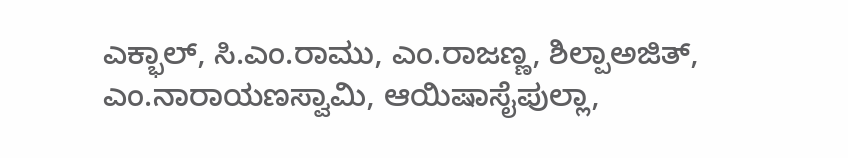ಎಕ್ಭಾಲ್, ಸಿ.ಎಂ.ರಾಮು, ಎಂ.ರಾಜಣ್ಣ, ಶಿಲ್ಪಾಅಜಿತ್, ಎಂ.ನಾರಾಯಣಸ್ವಾಮಿ, ಆಯಿಷಾಸೈಪುಲ್ಲಾ,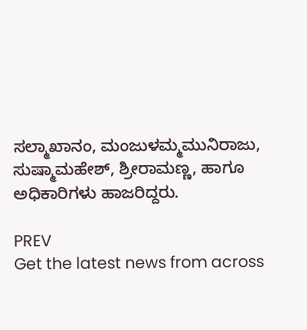ಸಲ್ಮಾಖಾನಂ, ಮಂಜುಳಮ್ಮಮುನಿರಾಜು, ಸುಷ್ಮಾಮಹೇಶ್, ಶ್ರೀರಾಮಣ್ಣ, ಹಾಗೂ ಅಧಿಕಾರಿಗಳು ಹಾಜರಿದ್ದರು.

PREV
Get the latest news from across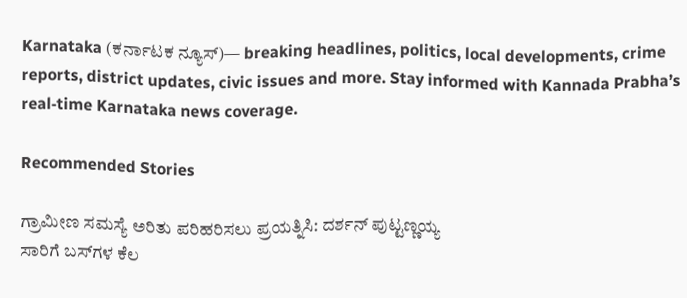Karnataka (ಕರ್ನಾಟಕ ನ್ಯೂಸ್)— breaking headlines, politics, local developments, crime reports, district updates, civic issues and more. Stay informed with Kannada Prabha’s real‑time Karnataka news coverage.

Recommended Stories

ಗ್ರಾಮೀಣ ಸಮಸ್ಯೆ ಅರಿತು ಪರಿಹರಿಸಲು ಪ್ರಯತ್ನಿಸಿ: ದರ್ಶನ್ ಪುಟ್ಟಣ್ಣಯ್ಯ
ಸಾರಿಗೆ ಬಸ್‌ಗಳ ಕೆಲ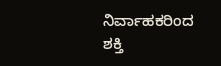ನಿರ್ವಾಹಕರಿಂದ ಶಕ್ತಿ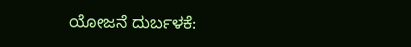ಯೋಜನೆ ದುರ್ಬಳಕೆ: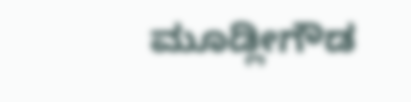ಮೂಡ್ಲೀಗೌಡ